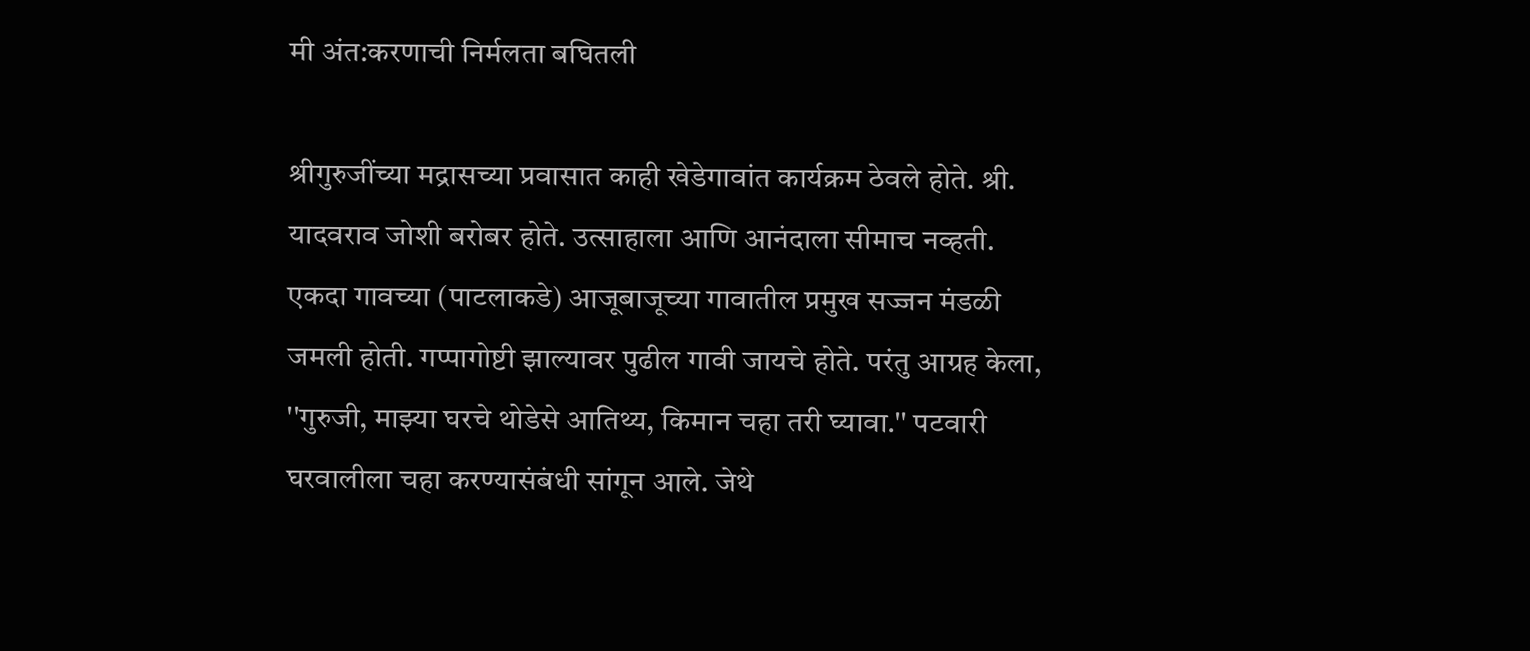मी अंत:करणाची निर्मलता बघितली

श्रीगुरुजींच्या मद्रासच्या प्रवासात काही खेडेगावांत कार्यक्रम ठेवले होते. श्री. यादवराव जोशी बरोबर होते. उत्साहाला आणि आनंदाला सीमाच नव्हती. एकदा गावच्या (पाटलाकडे) आजूबाजूच्या गावातील प्रमुख सज्जन मंडळी जमली होती. गप्पागोष्टी झाल्यावर पुढील गावी जायचे होते. परंतु आग्रह केला, ''गुरुजी, माझ्या घरचे थोडेसे आतिथ्य, किमान चहा तरी घ्यावा.'' पटवारी घरवालीला चहा करण्यासंबंधी सांगून आले. जेथे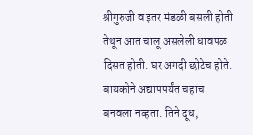श्रीगुरुजी व इतर मंडळी बसली होती तेथून आत चालू असलेली धावपळ दिसत होती. घर अगदी छोटेच होते. बायकोने अद्यापपर्यंत चहाच बनवला नव्हता. तिने दूध,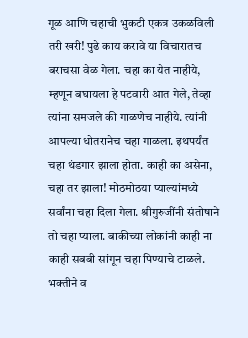गूळ आणि चहाची भुकटी एकत्र उकळविली तरी खरी! पुढे काय करावे या विचारातच बराचसा वेळ गेला. चहा का येत नाहीये, म्हणून बघायला हे पटवारी आत गेले, तेव्हा त्यांना समजले की गाळणेच नाहीये. त्यांनी आपल्या धोतरानेच चहा गाळला. इथपर्यंत चहा थंडगार झाला होता. काही का असेना, चहा तर झाला! मोठमोठया प्याल्यांमध्ये सर्वांना चहा दिला गेला. श्रीगुरुजींनी संतोषाने तो चहा प्याला. बाकीच्या लोकांनी काही ना काही सबबी सांगून चहा पिण्याचे टाळले. भक्तीने व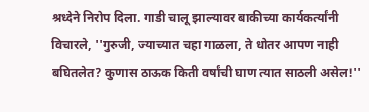श्रध्देने निरोप दिला. गाडी चालू झाल्यावर बाकीच्या कार्यकर्त्यांनी विचारले, ''गुरुजी, ज्याच्यात चहा गाळला, ते धोतर आपण नाही बघितलेत? कुणास ठाऊक किती वर्षांची घाण त्यात साठली असेल!''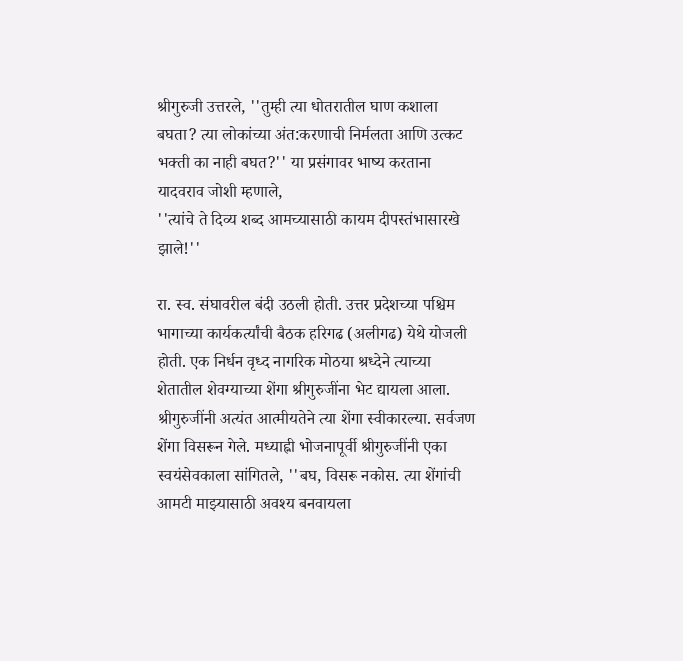श्रीगुरुजी उत्तरले, ''तुम्ही त्या धोतरातील घाण कशाला बघता? त्या लोकांच्या अंत:करणाची निर्मलता आणि उत्कट भक्ती का नाही बघत?'' या प्रसंगावर भाष्य करताना यादवराव जोशी म्हणाले,
''त्यांचे ते दिव्य शब्द आमच्यासाठी कायम दीपस्तंभासारखे झाले!''

रा. स्व. संघावरील बंदी उठली होती. उत्तर प्रदेशच्या पश्चिम भागाच्या कार्यकर्त्यांची बैठक हरिगढ (अलीगढ) येथे योजली होती. एक निर्धन वृध्द नागरिक मोठया श्रध्देने त्याच्या शेतातील शेवग्याच्या शेंगा श्रीगुरुजींना भेट द्यायला आला. श्रीगुरुजींनी अत्यंत आत्मीयतेने त्या शेंगा स्वीकारल्या. सर्वजण शेंगा विसरून गेले. मध्याह्नी भोजनापूर्वी श्रीगुरुजींनी एका स्वयंसेवकाला सांगितले, ''बघ, विसरू नकोस. त्या शेंगांची आमटी माझ्यासाठी अवश्य बनवायला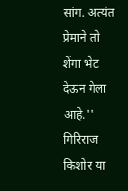सांग. अत्यंत प्रेमाने तो शेंगा भेट देऊन गेला आहे.'' गिरिराज किशोर या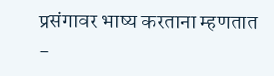प्रसंगावर भाष्य करताना म्हणतात -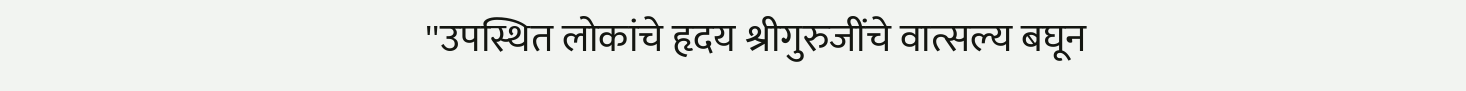''उपस्थित लोकांचे हृदय श्रीगुरुजींचे वात्सल्य बघून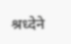श्रध्देने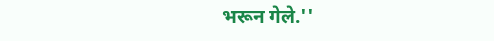भरून गेले.''